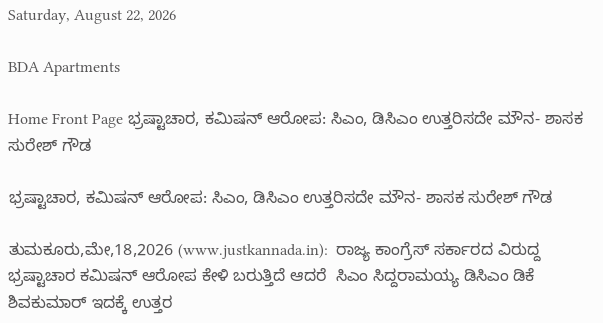Saturday, August 22, 2026

BDA Apartments

Home Front Page ಭ್ರಷ್ಟಾಚಾರ, ಕಮಿಷನ್ ಆರೋಪ: ಸಿಎಂ, ಡಿಸಿಎಂ ಉತ್ತರಿಸದೇ ಮೌನ- ಶಾಸಕ ಸುರೇಶ್ ಗೌಡ

ಭ್ರಷ್ಟಾಚಾರ, ಕಮಿಷನ್ ಆರೋಪ: ಸಿಎಂ, ಡಿಸಿಎಂ ಉತ್ತರಿಸದೇ ಮೌನ- ಶಾಸಕ ಸುರೇಶ್ ಗೌಡ

ತುಮಕೂರು,ಮೇ,18,2026 (www.justkannada.in):  ರಾಜ್ಯ ಕಾಂಗ್ರೆಸ್ ಸರ್ಕಾರದ ವಿರುದ್ದ ಭ್ರಷ್ಟಾಚಾರ ಕಮಿಷನ್ ಆರೋಪ ಕೇಳಿ ಬರುತ್ತಿದೆ ಆದರೆ  ಸಿಎಂ ಸಿದ್ದರಾಮಯ್ಯ ಡಿಸಿಎಂ ಡಿಕೆ ಶಿವಕುಮಾರ್ ಇದಕ್ಕೆ ಉತ್ತರ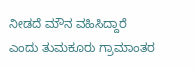ನೀಡದೆ ಮೌನ ವಹಿಸಿದ್ದಾರೆ ಎಂದು ತುಮಕೂರು ಗ್ರಾಮಾಂತರ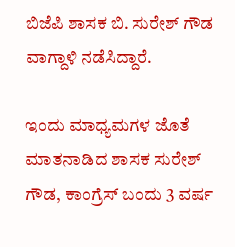ಬಿಜೆಪಿ ಶಾಸಕ ಬಿ. ಸುರೇಶ್ ಗೌಡ ವಾಗ್ದಾಳಿ ನಡೆಸಿದ್ದಾರೆ.

ಇಂದು ಮಾಧ್ಯಮಗಳ ಜೊತೆ ಮಾತನಾಡಿದ ಶಾಸಕ ಸುರೇಶ್ ಗೌಡ, ಕಾಂಗ್ರೆಸ್ ಬಂದು 3 ವರ್ಷ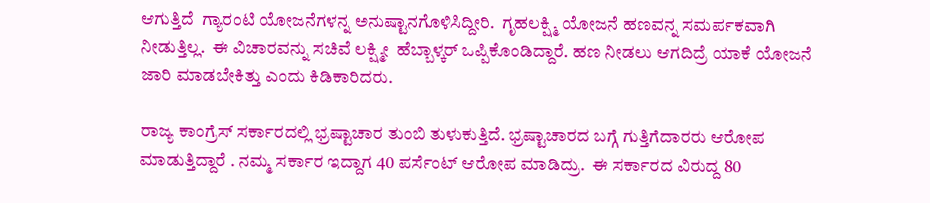ಆಗುತ್ತಿದೆ  ಗ್ಯಾರಂಟಿ ಯೋಜನೆಗಳನ್ನ ಅನುಷ್ಟಾನಗೊಳಿಸಿದ್ದೀರಿ.  ಗೃಹಲಕ್ಷ್ಮಿ ಯೋಜನೆ ಹಣವನ್ನ ಸಮರ್ಪಕವಾಗಿ ನೀಡುತ್ತಿಲ್ಲ.  ಈ ವಿಚಾರವನ್ನು ಸಚಿವೆ ಲಕ್ಷ್ಮೀ  ಹೆಬ್ಬಾಳ್ಕರ್ ಒಪ್ಪಿಕೊಂಡಿದ್ದಾರೆ. ಹಣ ನೀಡಲು ಆಗದಿದ್ರೆ ಯಾಕೆ ಯೋಜನೆ ಜಾರಿ ಮಾಡಬೇಕಿತ್ತು ಎಂದು ಕಿಡಿಕಾರಿದರು.

ರಾಜ್ಯ ಕಾಂಗ್ರೆಸ್ ಸರ್ಕಾರದಲ್ಲಿ ಭ್ರಷ್ಟಾಚಾರ ತುಂಬಿ ತುಳುಕುತ್ತಿದೆ. ಭ್ರಷ್ಟಾಚಾರದ ಬಗ್ಗೆ ಗುತ್ತಿಗೆದಾರರು ಆರೋಪ ಮಾಡುತ್ತಿದ್ದಾರೆ . ನಮ್ಮ ಸರ್ಕಾರ ಇದ್ದಾಗ 40 ಪರ್ಸೆಂಟ್ ಆರೋಪ ಮಾಡಿದ್ರು.  ಈ ಸರ್ಕಾರದ ವಿರುದ್ದ 80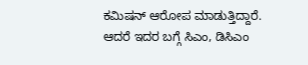ಕಮಿಷನ್ ಆರೋಪ ಮಾಡುತ್ತಿದ್ದಾರೆ.  ಆದರೆ ಇದರ ಬಗ್ಗೆ ಸಿಎಂ, ಡಿಸಿಎಂ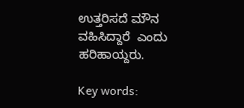ಉತ್ತರಿಸದೆ ಮೌನ ವಹಿಸಿದ್ದಾರೆ  ಎಂದು ಹರಿಹಾಯ್ದರು.

Key words: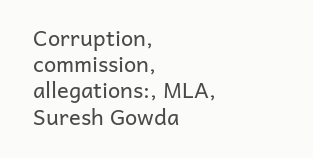Corruption, commission, allegations:, MLA, Suresh Gowda